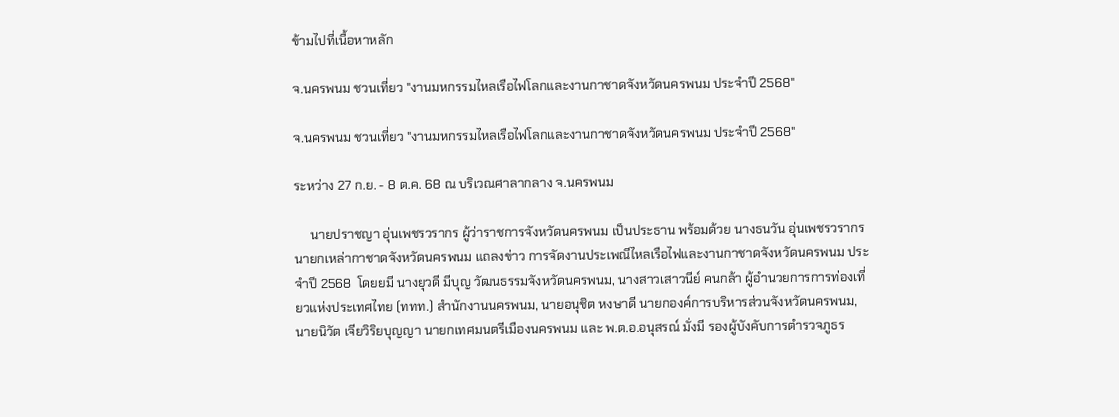ข้ามไปที่เนื้อหาหลัก

จ.นครพนม ชวนเที่ยว "งานมหกรรมไหลเรือไฟโลกและงานกาชาดจังหวัดนครพนม ประจำปี 2568"

จ.นครพนม ชวนเที่ยว "งานมหกรรมไหลเรือไฟโลกและงานกาชาดจังหวัดนครพนม ประจำปี 2568"

ระหว่าง 27 ก.ย. - 8 ต.ค. 68 ณ บริเวณศาลากลาง จ.นครพนม

     นายปราชญา อุ่นเพชรวรากร ผู้ว่าราชการจังหวัดนครพนม เป็นประธาน พร้อมด้วย นางธนวัน อุ่นเพชรวรากร นายกเหล่ากาชาดจังหวัดนครพนม แถลงข่าว การจัดงานประเพณีไหลเรือไฟและงานกาชาดจังหวัดนครพนม ประจำปี 2568  โดยยมี นางยุวดี มีบุญ วัฒนธรรมจังหวัดนครพนม, นางสาวเสาวนีย์ คนกล้า ผู้อำนวยการการท่องเที่ยวแห่งประเทศไทย (ททท.) สำนักงานนครพนม, นายอนุชิต หงษาดี นายกองค์การบริหารส่วนจังหวัดนครพนม, นายนิวัต เจียวิริยบุญญา นายกเทศมนตรีเมืองนครพนม และ พ.ต.อ.อนุสรณ์ มั่งมี รองผู้บังคับการตำรวจภูธร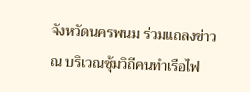จังหวัดนครพนม ร่วมแถลงข่าว ณ บริเวณซุ้มวิถีคนทำเรือไฟ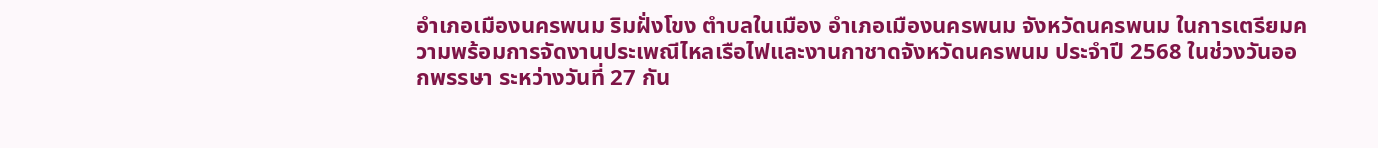อำเภอเมืองนครพนม ริมฝั่งโขง ตำบลในเมือง อำเภอเมืองนครพนม จังหวัดนครพนม ในการเตรียมความพร้อมการจัดงานประเพณีไหลเรือไฟและงานกาชาดจังหวัดนครพนม ประจำปี 2568 ในช่วงวันออกพรรษา ระหว่างวันที่ 27 กัน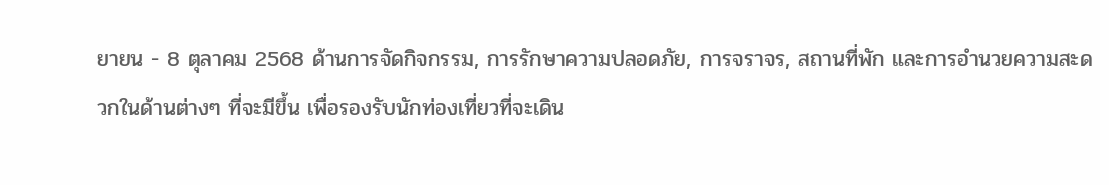ยายน - 8 ตุลาคม 2568 ด้านการจัดกิจกรรม, การรักษาความปลอดภัย, การจราจร, สถานที่พัก และการอำนวยความสะดวกในด้านต่างๆ ที่จะมีขึ้น เพื่อรองรับนักท่องเที่ยวที่จะเดิน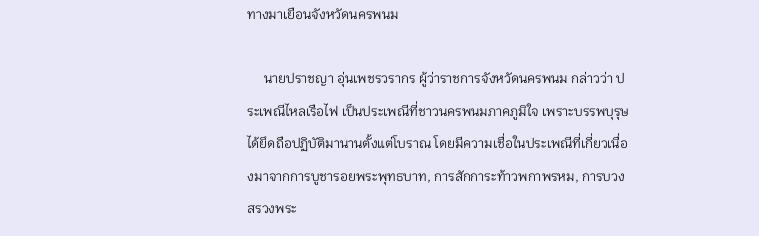ทางมาเยือนจังหวัดนครพนม

     นายปราชญา อุ่นเพชรวรากร ผู้ว่าราชการจังหวัดนครพนม กล่าวว่า ประเพณีไหลเรือไฟ เป็นประเพณีที่ชาวนครพนมภาคภูมิใจ เพราะบรรพบุรุษได้ยึดถือปฏิบัติมานานตั้งแต่โบราณ โดยมีความเชื่อในประเพณีที่เกี่ยวเนื่องมาจากการบูชารอยพระพุทธบาท, การสักการะท้าวพกาพรหม, การบวงสรวงพระ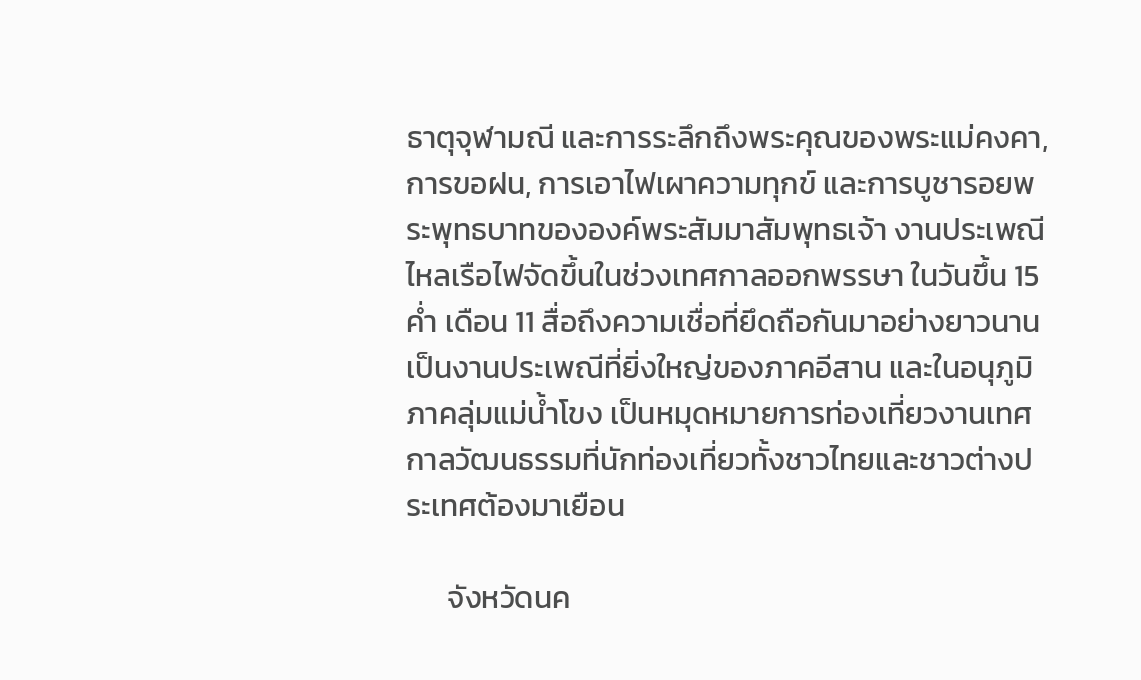ธาตุจุฬามณี และการระลึกถึงพระคุณของพระแม่คงคา, การขอฝน, การเอาไฟเผาความทุกข์ และการบูชารอยพระพุทธบาทขององค์พระสัมมาสัมพุทธเจ้า งานประเพณีไหลเรือไฟจัดขึ้นในช่วงเทศกาลออกพรรษา ในวันขึ้น 15 ค่ำ เดือน 11 สื่อถึงความเชื่อที่ยึดถือกันมาอย่างยาวนาน เป็นงานประเพณีที่ยิ่งใหญ่ของภาคอีสาน และในอนุภูมิภาคลุ่มแม่น้ำโขง เป็นหมุดหมายการท่องเที่ยวงานเทศกาลวัฒนธรรมที่นักท่องเที่ยวทั้งชาวไทยและชาวต่างประเทศต้องมาเยือน

      จังหวัดนค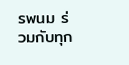รพนม ร่วมกับทุก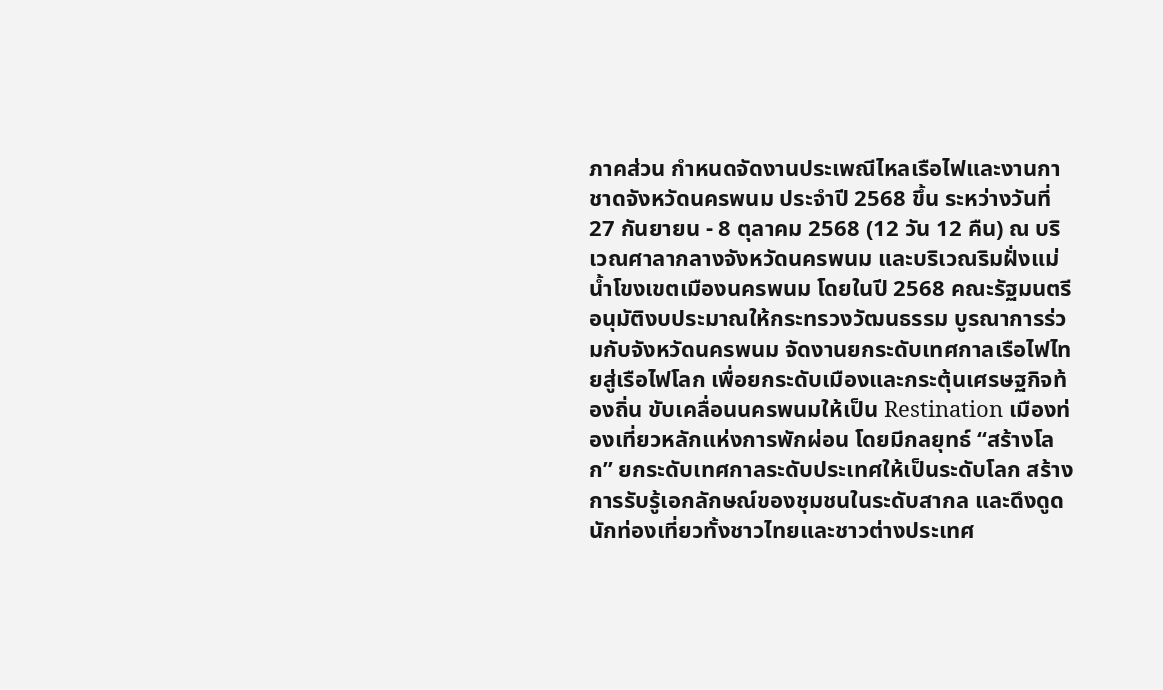ภาคส่วน กำหนดจัดงานประเพณีไหลเรือไฟและงานกาชาดจังหวัดนครพนม ประจำปี 2568 ขึ้น ระหว่างวันที่ 27 กันยายน - 8 ตุลาคม 2568 (12 วัน 12 คืน) ณ บริเวณศาลากลางจังหวัดนครพนม และบริเวณริมฝั่งแม่น้ำโขงเขตเมืองนครพนม โดยในปี 2568 คณะรัฐมนตรีอนุมัติงบประมาณให้กระทรวงวัฒนธรรม บูรณาการร่วมกับจังหวัดนครพนม จัดงานยกระดับเทศกาลเรือไฟไทยสู่เรือไฟโลก เพื่อยกระดับเมืองและกระตุ้นเศรษฐกิจท้องถิ่น ขับเคลื่อนนครพนมให้เป็น Restination เมืองท่องเที่ยวหลักแห่งการพักผ่อน โดยมีกลยุทธ์ “สร้างโลก” ยกระดับเทศกาลระดับประเทศให้เป็นระดับโลก สร้างการรับรู้เอกลักษณ์ของชุมชนในระดับสากล และดึงดูดนักท่องเที่ยวทั้งชาวไทยและชาวต่างประเทศ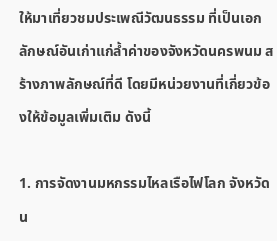ให้มาเที่ยวชมประเพณีวัฒนธรรม ที่เป็นเอกลักษณ์อันเก่าแก่ล้ำค่าของจังหวัดนครพนม สร้างภาพลักษณ์ที่ดี โดยมีหน่วยงานที่เกี่ยวข้องให้ข้อมูลเพิ่มเติม ดังนี้

1. การจัดงานมหกรรมไหลเรือไฟโลก จังหวัดน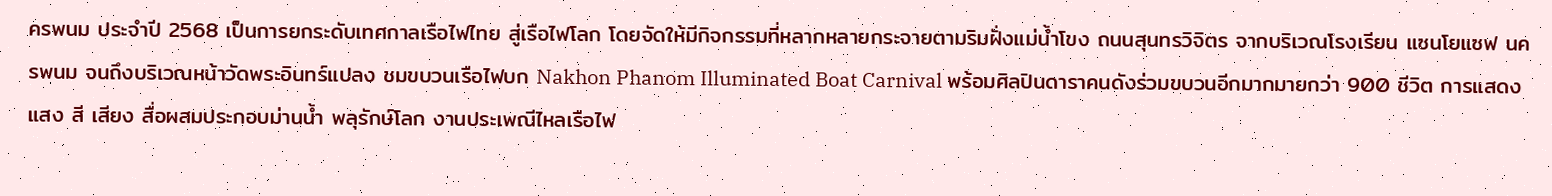ครพนม ประจำปี 2568 เป็นการยกระดับเทศกาลเรือไฟไทย สู่เรือไฟโลก โดยจัดให้มีกิจกรรมที่หลากหลายกระจายตามริมฝั่งแม่น้ำโขง ถนนสุนทรวิจิตร จากบริเวณโรงเรียน แซนโยแซฟ นครพนม จนถึงบริเวณหน้าวัดพระอินทร์แปลง ชมขบวนเรือไฟบก Nakhon Phanom Illuminated Boat Carnival พร้อมศิลปินดาราคนดังร่วมขบวนอีกมากมายกว่า 900 ชีวิต การแสดงแสง สี เสียง สื่อผสมประกอบม่านน้ำ พลุรักษ์โลก งานประเพณีไหลเรือไฟ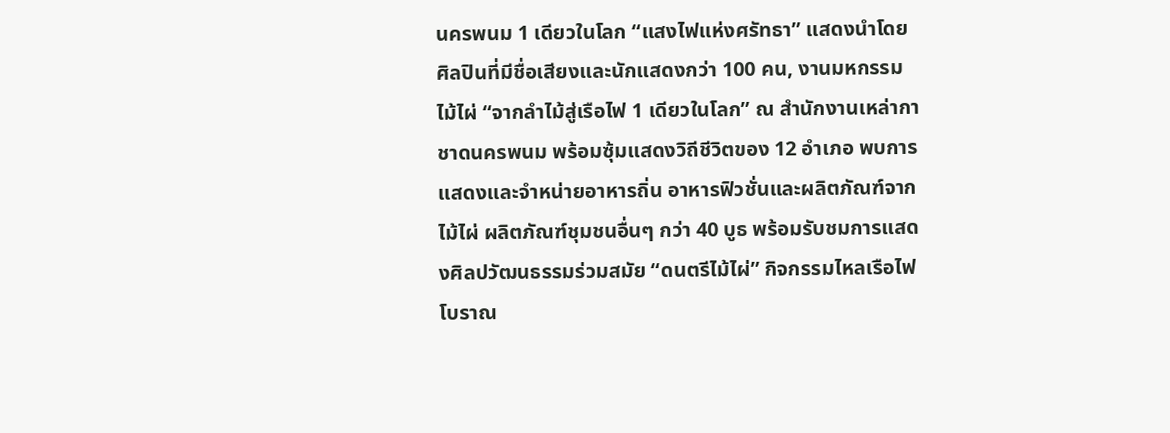นครพนม 1 เดียวในโลก “แสงไฟแห่งศรัทธา” แสดงนำโดยศิลปินที่มีชื่อเสียงและนักแสดงกว่า 100 คน, งานมหกรรมไม้ไผ่ “จากลำไม้สู่เรือไฟ 1 เดียวในโลก” ณ สำนักงานเหล่ากาชาดนครพนม พร้อมซุ้มแสดงวิถีชีวิตของ 12 อำเภอ พบการแสดงและจำหน่ายอาหารถิ่น อาหารฟิวชั่นและผลิตภัณฑ์จากไม้ไผ่ ผลิตภัณฑ์ชุมชนอื่นๆ กว่า 40 บูธ พร้อมรับชมการแสดงศิลปวัฒนธรรมร่วมสมัย “ดนตรีไม้ไผ่” กิจกรรมไหลเรือไฟโบราณ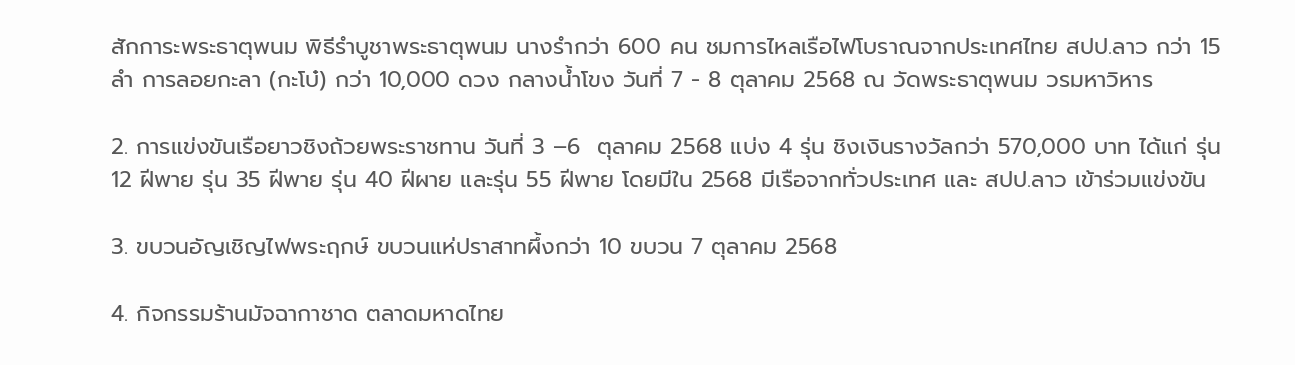สักการะพระธาตุพนม พิธีรำบูชาพระธาตุพนม นางรำกว่า 600 คน ชมการไหลเรือไฟโบราณจากประเทศไทย สปป.ลาว กว่า 15 ลำ การลอยกะลา (กะโบ๋) กว่า 10,000 ดวง กลางน้ำโขง วันที่ 7 - 8 ตุลาคม 2568 ณ วัดพระธาตุพนม วรมหาวิหาร

2. การแข่งขันเรือยาวชิงถ้วยพระราชทาน วันที่ 3 –6  ตุลาคม 2568 แบ่ง 4 รุ่น ชิงเงินรางวัลกว่า 570,000 บาท ได้แก่ รุ่น 12 ฝีพาย รุ่น 35 ฝีพาย รุ่น 40 ฝีผาย และรุ่น 55 ฝีพาย โดยมีใน 2568 มีเรือจากทั่วประเทศ และ สปป.ลาว เข้าร่วมแข่งขัน

3. ขบวนอัญเชิญไฟพระฤกษ์ ขบวนแห่ปราสาทผึ้งกว่า 10 ขบวน 7 ตุลาคม 2568

4. กิจกรรมร้านมัจฉากาชาด ตลาดมหาดไทย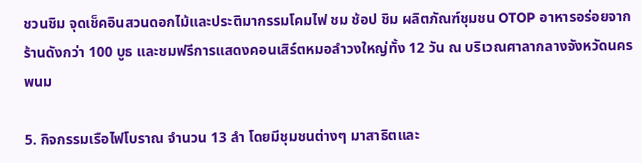ชวนชิม จุดเช็คอินสวนดอกไม้และประติมากรรมโคมไฟ ชม ช้อป ชิม ผลิตภัณฑ์ชุมชน OTOP อาหารอร่อยจากร้านดังกว่า 100 บูธ และชมฟรีการแสดงคอนเสิร์ตหมอลำวงใหญ่ทั้ง 12 วัน ณ บริเวณศาลากลางจังหวัดนครพนม

5. กิจกรรมเรือไฟโบราณ จำนวน 13 ลำ โดยมีชุมชนต่างๆ มาสาธิตและ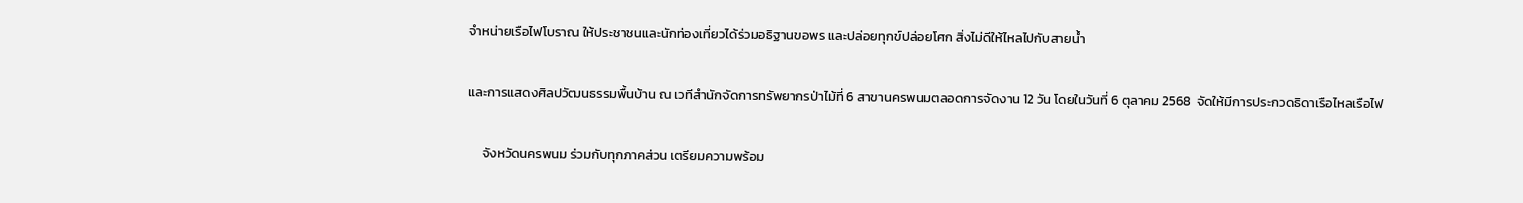จำหน่ายเรือไฟโบราณ ให้ประชาชนและนักท่องเที่ยวได้ร่วมอธิฐานขอพร และปล่อยทุกข์ปล่อยโศก สิ่งไม่ดีให้ไหลไปกับสายน้ำ

และการแสดงศิลปวัฒนธรรมพื้นบ้าน ณ เวทีสำนักจัดการทรัพยากรป่าไม้ที่ 6 สาขานครพนมตลอดการจัดงาน 12 วัน โดยในวันที่ 6 ตุลาคม 2568  จัดให้มีการประกวดธิดาเรือไหลเรือไฟ

     จังหวัดนครพนม ร่วมกับทุกภาคส่วน เตรียมความพร้อม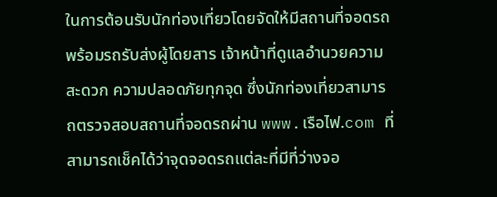ในการต้อนรับนักท่องเที่ยวโดยจัดให้มีสถานที่จอดรถ พร้อมรถรับส่งผู้โดยสาร เจ้าหน้าที่ดูแลอำนวยความสะดวก ความปลอดภัยทุกจุด ซึ่งนักท่องเที่ยวสามารถตรวจสอบสถานที่จอดรถผ่าน www.เรือไฟ.com ที่สามารถเช็คได้ว่าจุดจอดรถแต่ละที่มีที่ว่างจอ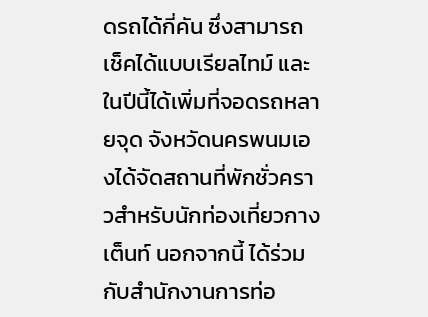ดรถได้กี่คัน ซึ่งสามารถเช็คได้แบบเรียลไทม์ และในปีนี้ได้เพิ่มที่จอดรถหลายจุด จังหวัดนครพนมเองได้จัดสถานที่พักชั่วคราวสำหรับนักท่องเที่ยวกางเต็นท์ นอกจากนี้ ได้ร่วมกับสำนักงานการท่อ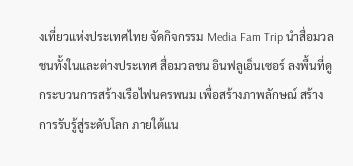งเที่ยวแห่งประเทศไทย จัดกิจกรรม Media Fam Trip นำสื่อมวลชนทั้งในและต่างประเทศ สื่อมวลชน อินฟลูเอ็นเซอร์ ลงพื้นที่ดูกระบวนการสร้างเรือไฟนครพนม เพื่อสร้างภาพลักษณ์ สร้างการรับรู้สู่ระดับโลก ภายใต้แน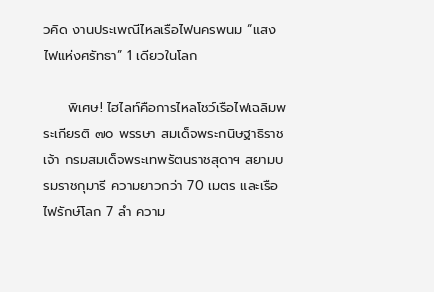วคิด งานประเพณีไหลเรือไฟนครพนม “แสงไฟแห่งศรัทธา” 1 เดียวในโลก

     พิเศษ! ไฮไลท์คือการไหลโชว์เรือไฟเฉลิมพระเกียรติ ๗๐ พรรษา สมเด็จพระกนิษฐาธิราชเจ้า กรมสมเด็จพระเทพรัตนราชสุดาฯ สยามบรมราชกุมารี ความยาวกว่า 70 เมตร และเรือไฟรักษ์โลก 7 ลำ ความ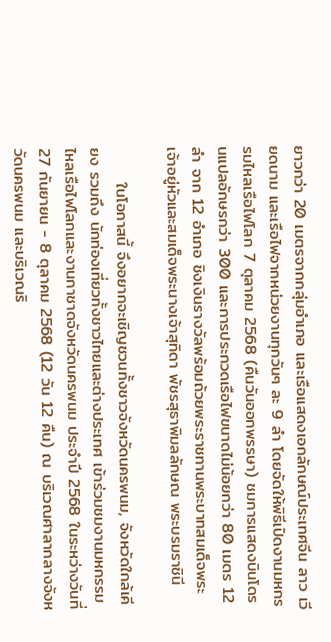ยาวกว่า 20 เมตรจากกลุ่มอำเภอ และเรือแสดงเอกลักษณ์ประเทศจีน ลาว เวียดนาม และเรือไฟจากหน่วยงานทุกวันๆ ละ 9 ลำ โดยจัดให้พิธีเปิดงานมหกรรมไหลเรือไฟโลก 7 ตุลาคม 2568 (คืนวันออกพรรษา) ชมการแสดงบินโดรนแปลอักษรกว่า 300 และการประกวดเรือไฟขนาดไม่น้อยกว่า 80 เมตร 12 ลำ จาก 12 อำเภอ ชิงเงินรางวัลพร้อมถ้วยพระราชทานพระบาทสมเด็จพระเจ้าอยู่หัวและสมเด็จพระนางเจ้าสุทิดา พัชรสุธาพิมลลักษณ พระบรมราชินี

      ในโอกาสนี้ จึงอยากจะเชิญชวนทั้งชาวจังหวัดนครพนม, จังหวัดใกล้เคียง รวมถึง นักท่องเที่ยวทั้งชาวไทยและต่างประเทศ เข้าร่วมชมงานมหกรรมไหลเรือไฟโลกและงานกาชาดจังหวัดนครพนม ประจำปี 2568 ในระหว่างวันที่ 27 กันยายน - 8 ตุลาคม 2568 (12 วัน 12 คืน) ณ บริเวณศาลากลางจังหวัดนครพนม และบริเวณริ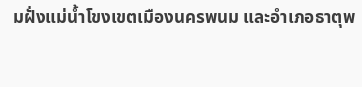มฝั่งแม่น้ำโขงเขตเมืองนครพนม และอำเภอธาตุพ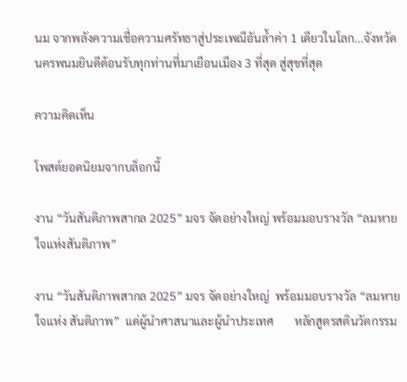นม จากพลังความเชื่อความศรัทธาสู่ประเพณีอันล้ำค่า 1 เดียวในโลก...จังหวัดนครพนมยินดีต้อนรับทุกท่านที่มาเยือนเมือง 3 ที่สุด สู่สุขที่สุด

ความคิดเห็น

โพสต์ยอดนิยมจากบล็อกนี้

งาน “วันสันติภาพสากล 2025” มจร จัดอย่างใหญ่ พร้อมมอบรางวัล “ลมหายใจแห่งสันติภาพ”

งาน “วันสันติภาพสากล 2025” มจร จัดอย่างใหญ่  พร้อมมอบรางวัล “ลมหายใจแห่ง สันติภาพ”  แด่ผู้นำศาสนาและผู้นำประเทศ       หลักสูตรสตินวัตกรรม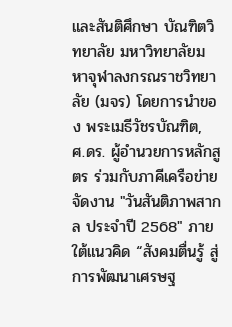และสันติศึกษา บัณฑิตวิทยาลัย มหาวิทยาลัยมหาจุฬาลงกรณราชวิทยาลัย (มจร) โดยการนำของ พระเมธีวัชรบัณฑิต, ศ.ดร. ผู้อำนวยการหลักสูตร ร่วมกับภาคีเครือข่าย จัดงาน "วันสันติภาพสากล ประจำปี 2568" ภายใต้แนวคิด “สังคมตื่นรู้ สู่การพัฒนาเศรษฐ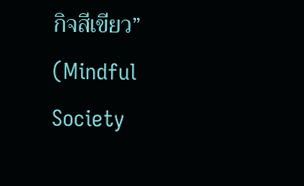กิจสีเขียว” (Mindful Society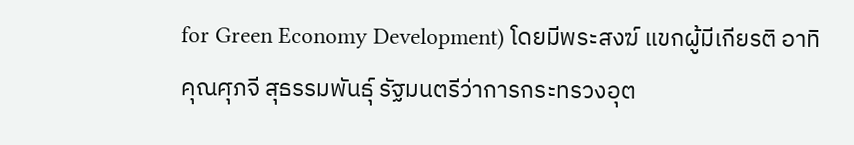for Green Economy Development) โดยมีพระสงฆ์ แขกผู้มีเกียรติ อาทิ คุณศุภจี สุธรรมพันธุ์ รัฐมนตรีว่าการกระทรวงอุต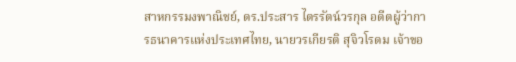สาหกรรมงพาณิชย์, ดร.ประสาร ไตรรัตน์วรกุล อดีตผู้ว่าการธนาคารแห่งประเทศไทย, นายวรเกียรติ สุจิวโรดม เจ้าขอ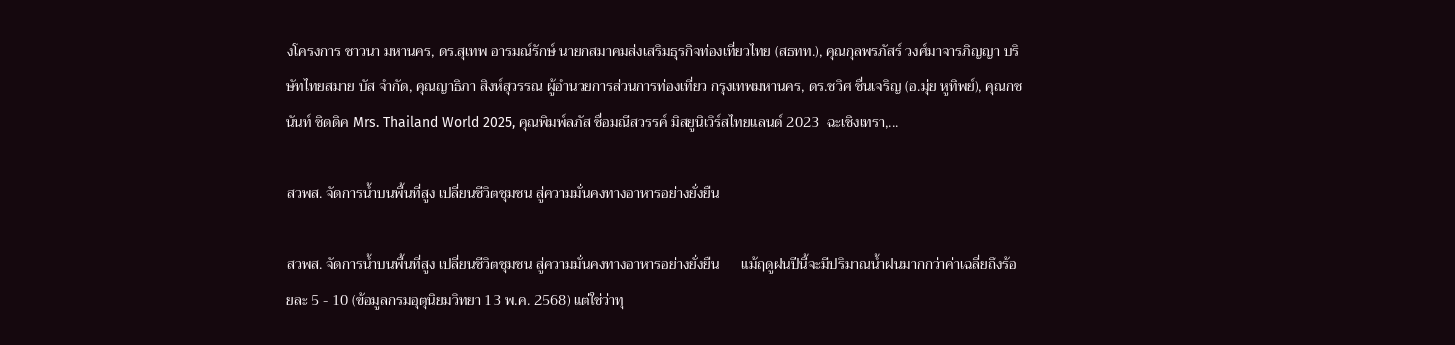งโครงการ ชาวนา มหานคร, ดร.สุเทพ อารมณ์รักษ์ นายกสมาคมส่งเสริมธุรกิจท่องเที่ยวไทย (สธทท.), คุณกุลพรภัสร์ วงศ์มาจารภิญญา บริษัทไทยสมาย บัส จำกัด, คุณญาธิภา สิงห์สุวรรณ ผู้อำนวยการส่วนการท่องเที่ยว กรุงเทพมหานคร, ดร.ชวิศ ชื่นเจริญ (อ.มุ่ย หูทิพย์), คุณกชนันท์ ซิดดิค Mrs. Thailand World 2025, คุณพิมพ์ลภัส ชื่อมณีสวรรค์ มิสยูนิเวิร์สไทยแลนด์ 2023  ฉะเชิงเทรา,...

สวพส. จัดการน้ำบนพื้นที่สูง เปลี่ยนชีวิตชุมชน สู่ความมั่นคงทางอาหารอย่างยั่งยืน

สวพส. จัดการน้ำบนพื้นที่สูง เปลี่ยนชีวิตชุมชน สู่ความมั่นคงทางอาหารอย่างยั่งยืน      แม้ฤดูฝนปีนี้จะมีปริมาณน้ำฝนมากกว่าค่าเฉลี่ยถึงร้อยละ 5 - 10 (ข้อมูลกรมอุตุนิยมวิทยา 13 พ.ค. 2568) แต่ใช่ว่าทุ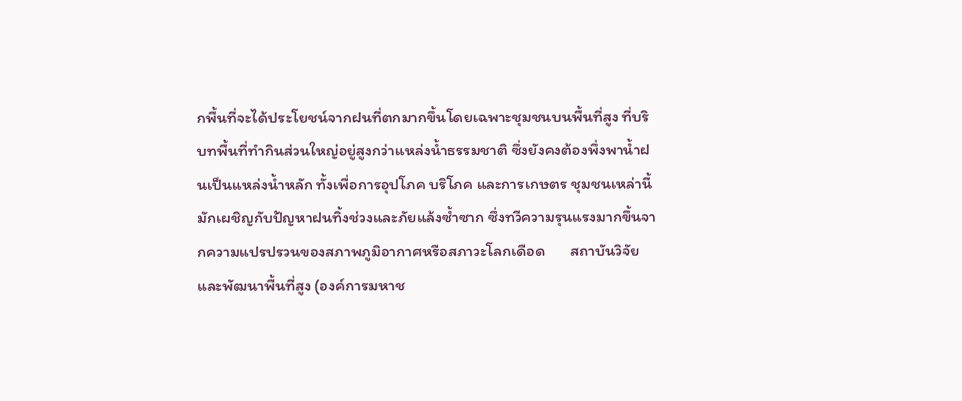กพื้นที่จะได้ประโยชน์จากฝนที่ตกมากขึ้นโดยเฉพาะชุมชนบนพื้นที่สูง ที่บริบทพื้นที่ทำกินส่วนใหญ่อยู่สูงกว่าแหล่งน้ำธรรมชาติ ซึ่งยังคงต้องพึ่งพาน้ำฝนเป็นแหล่งน้ำหลัก ทั้งเพื่อการอุปโภค บริโภค และการเกษตร ชุมชนเหล่านี้มักเผชิญกับปัญหาฝนทิ้งช่วงและภัยแล้งซ้ำซาก ซึ่งทวีความรุนแรงมากขึ้นจากความแปรปรวนของสภาพภูมิอากาศหรือสภาวะโลกเดือด       สถาบันวิจัยและพัฒนาพื้นที่สูง (องค์การมหาช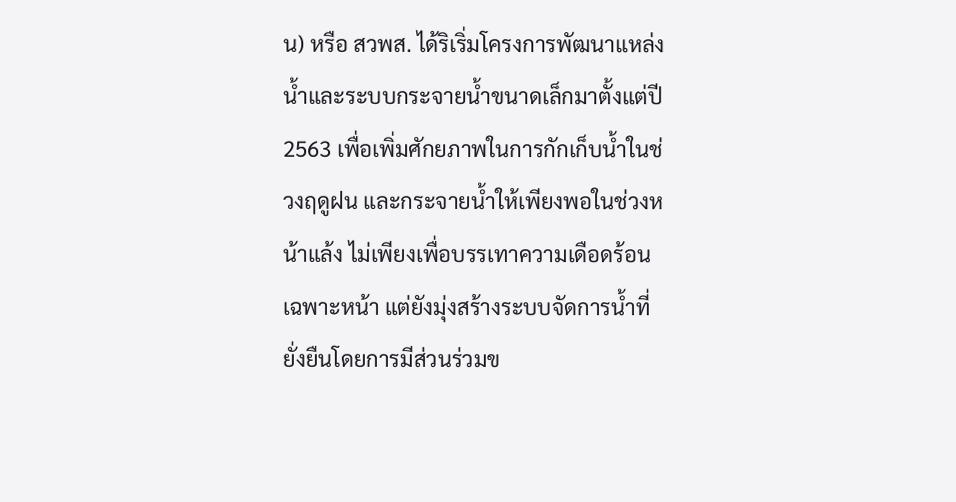น) หรือ สวพส. ได้ริเริ่มโครงการพัฒนาแหล่งน้ำและระบบกระจายน้ำขนาดเล็กมาตั้งแต่ปี 2563 เพื่อเพิ่มศักยภาพในการกักเก็บน้ำในช่วงฤดูฝน และกระจายน้ำให้เพียงพอในช่วงหน้าแล้ง ไม่เพียงเพื่อบรรเทาความเดือดร้อนเฉพาะหน้า แต่ยังมุ่งสร้างระบบจัดการน้ำที่ยั่งยืนโดยการมีส่วนร่วมข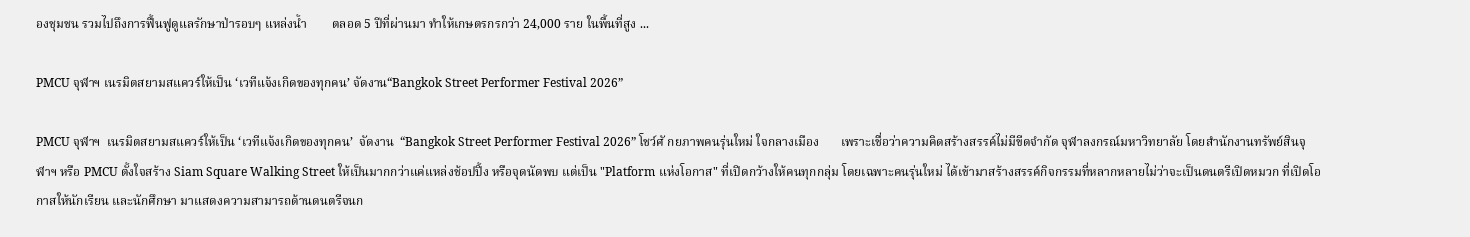องชุมชน รวมไปถึงการฟื้นฟูดูแลรักษาป่ารอบๆ แหล่งน้ำ        ตลอด 5 ปีที่ผ่านมา ทำให้เกษตรกรกว่า 24,000 ราย ในพื้นที่สูง ...

PMCU จุฬาฯ เนรมิตสยามสแควร์ให้เป็น ‘เวทีแจ้งเกิดของทุกคน’ จัดงาน“Bangkok Street Performer Festival 2026”

PMCU จุฬาฯ  เนรมิตสยามสแควร์ให้เป็น ‘เวทีแจ้งเกิดของทุกคน’  จัดงาน  “Bangkok Street Performer Festival 2026” โชว์ศั กยภาพคนรุ่นใหม่ ใจกลางเมือง       เพราะเชื่อว่าความคิดสร้างสรรค์ไม่มีขีดจำกัด จุฬาลงกรณ์มหาวิทยาลัย โดยสำนักงานทรัพย์สินจุฬาฯ หรือ PMCU ตั้งใจสร้าง Siam Square Walking Street ให้เป็นมากกว่าแค่แหล่งช้อปปิ้ง หรือจุดนัดพบ แต่เป็น "Platform แห่งโอกาส" ที่เปิดกว้างให้คนทุกกลุ่ม โดยเฉพาะคนรุ่นใหม่ ได้เข้ามาสร้างสรรค์กิจกรรมที่หลากหลายไม่ว่าจะเป็นดนตรีเปิดหมวก ที่เปิดโอกาสให้นักเรียน และนักศึกษา มาแสดงความสามารถด้านดนตรีจนก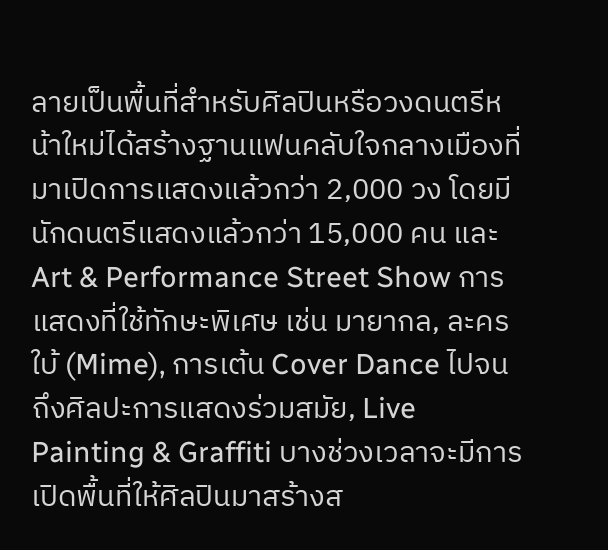ลายเป็นพื้นที่สำหรับศิลปินหรือวงดนตรีหน้าใหม่ได้สร้างฐานแฟนคลับใจกลางเมืองที่มาเปิดการแสดงแล้วกว่า 2,000 วง โดยมีนักดนตรีแสดงแล้วกว่า 15,000 คน และ Art & Performance Street Show การแสดงที่ใช้ทักษะพิเศษ เช่น มายากล, ละครใบ้ (Mime), การเต้น Cover Dance ไปจนถึงศิลปะการแสดงร่วมสมัย, Live Painting & Graffiti บางช่วงเวลาจะมีการเปิดพื้นที่ให้ศิลปินมาสร้างส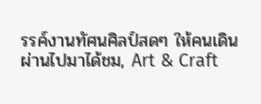รรค์งานทัศนศิลป์สดๆ ให้คนเดินผ่านไปมาได้ชม, Art & Craft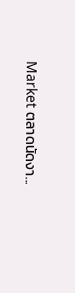Market ตลาดนัดงา...